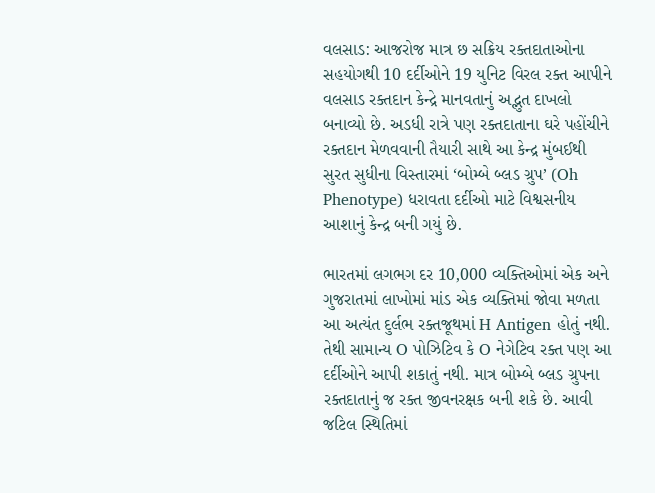વલસાડ: આજરોજ માત્ર છ સક્રિય રક્તદાતાઓના સહયોગથી 10 દર્દીઓને 19 યુનિટ વિરલ રક્ત આપીને વલસાડ રક્તદાન કેન્દ્રે માનવતાનું અદ્ભુત દાખલો બનાવ્યો છે. અડધી રાત્રે પણ રક્તદાતાના ઘરે પહોંચીને રક્તદાન મેળવવાની તૈયારી સાથે આ કેન્દ્ર મુંબઈથી સુરત સુધીના વિસ્તારમાં ‘બોમ્બે બ્લડ ગ્રુપ’ (Oh Phenotype) ધરાવતા દર્દીઓ માટે વિશ્વસનીય આશાનું કેન્દ્ર બની ગયું છે.

ભારતમાં લગભગ દર 10,000 વ્યક્તિઓમાં એક અને ગુજરાતમાં લાખોમાં માંડ એક વ્યક્તિમાં જોવા મળતા આ અત્યંત દુર્લભ રક્તજૂથમાં H Antigen હોતું નથી. તેથી સામાન્ય O પોઝિટિવ કે O નેગેટિવ રક્ત પણ આ દર્દીઓને આપી શકાતું નથી. માત્ર બોમ્બે બ્લડ ગ્રુપના રક્તદાતાનું જ રક્ત જીવનરક્ષક બની શકે છે. આવી જટિલ સ્થિતિમાં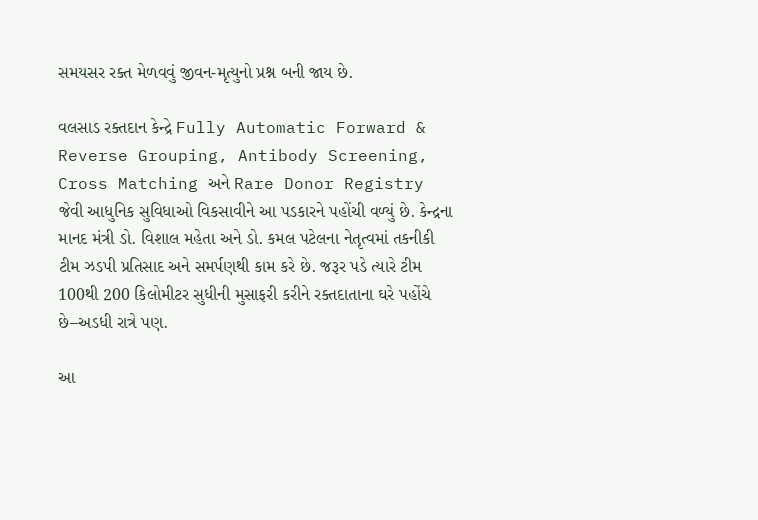સમયસર રક્ત મેળવવું જીવન-મૃત્યુનો પ્રશ્ન બની જાય છે.

વલસાડ રક્તદાન કેન્દ્રે Fully Automatic Forward & Reverse Grouping, Antibody Screening, Cross Matching અને Rare Donor Registry જેવી આધુનિક સુવિધાઓ વિકસાવીને આ પડકારને પહોંચી વળ્યું છે. કેન્દ્રના માનદ મંત્રી ડો. વિશાલ મહેતા અને ડો. કમલ પટેલના નેતૃત્વમાં તકનીકી ટીમ ઝડપી પ્રતિસાદ અને સમર્પણથી કામ કરે છે. જરૂર પડે ત્યારે ટીમ 100થી 200 કિલોમીટર સુધીની મુસાફરી કરીને રક્તદાતાના ઘરે પહોંચે છે–અડધી રાત્રે પણ.

આ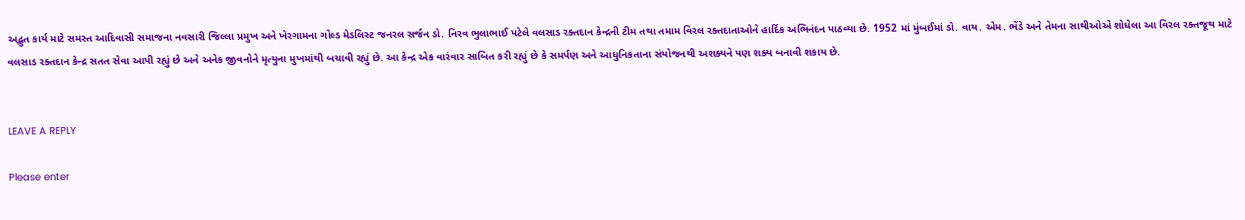અદ્ભુત કાર્ય માટે સમસ્ત આદિવાસી સમાજના નવસારી જિલ્લા પ્રમુખ અને ખેરગામના ગોલ્ડ મેડલિસ્ટ જનરલ સર્જન ડો. નિરવ ભુલાભાઈ પટેલે વલસાડ રક્તદાન કેન્દ્રની ટીમ તથા તમામ વિરલ રક્તદાતાઓને હાર્દિક અભિનંદન પાઠવ્યા છે. 1952 માં મુંબઈમાં ડો. વાય. એમ. ભેંડે અને તેમના સાથીઓએ શોધેલા આ વિરલ રક્તજૂથ માટે વલસાડ રક્તદાન કેન્દ્ર સતત સેવા આપી રહ્યું છે અને અનેક જીવનોને મૃત્યુના મુખમાંથી બચાવી રહ્યું છે. આ કેન્દ્ર એક વારંવાર સાબિત કરી રહ્યું છે કે સમર્પણ અને આધુનિકતાના સંયોજનથી અશક્યને પણ શક્ય બનાવી શકાય છે.


LEAVE A REPLY

Please enter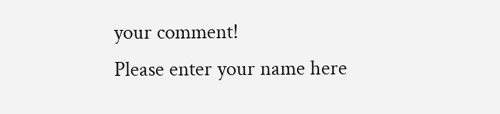your comment!
Please enter your name here